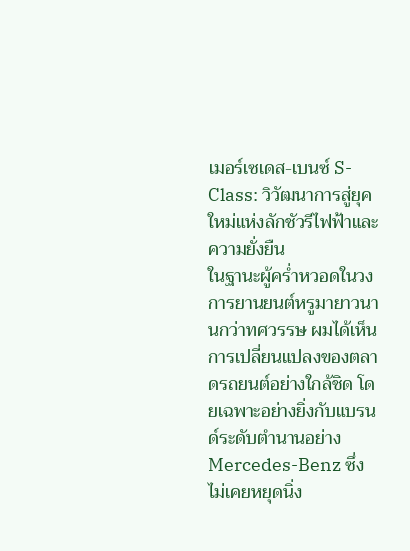เมอร์เซเดส-เบนซ์ S-Class: วิวัฒนาการสู่ยุคใหม่แห่งลักชัวรีไฟฟ้าและความยั่งยืน
ในฐานะผู้คร่ำหวอดในวงการยานยนต์หรูมายาวนานกว่าทศวรรษ ผมได้เห็นการเปลี่ยนแปลงของตลาดรถยนต์อย่างใกล้ชิด โดยเฉพาะอย่างยิ่งกับแบรนด์ระดับตำนานอย่าง Mercedes-Benz ซึ่งไม่เคยหยุดนิ่ง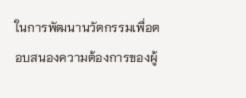ในการพัฒนานวัตกรรมเพื่อตอบสนองความต้องการของผู้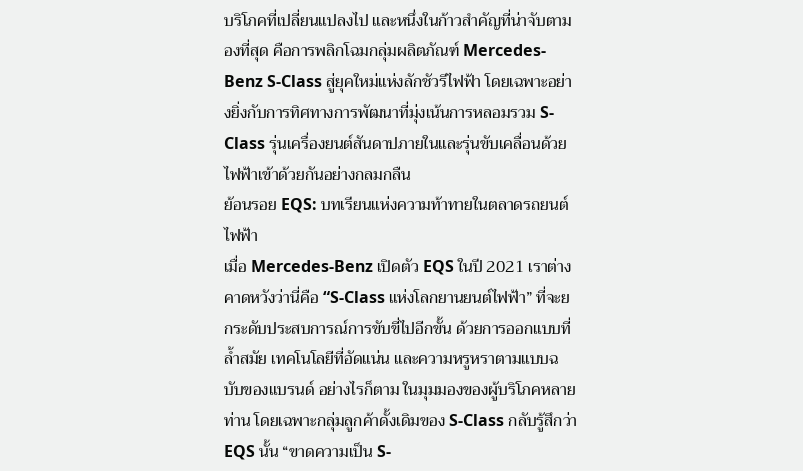บริโภคที่เปลี่ยนแปลงไป และหนึ่งในก้าวสำคัญที่น่าจับตามองที่สุด คือการพลิกโฉมกลุ่มผลิตภัณฑ์ Mercedes-Benz S-Class สู่ยุคใหม่แห่งลักชัวรีไฟฟ้า โดยเฉพาะอย่างยิ่งกับการทิศทางการพัฒนาที่มุ่งเน้นการหลอมรวม S-Class รุ่นเครื่องยนต์สันดาปภายในและรุ่นขับเคลื่อนด้วยไฟฟ้าเข้าด้วยกันอย่างกลมกลืน
ย้อนรอย EQS: บทเรียนแห่งความท้าทายในตลาดรถยนต์ไฟฟ้า
เมื่อ Mercedes-Benz เปิดตัว EQS ในปี 2021 เราต่างคาดหวังว่านี่คือ “S-Class แห่งโลกยานยนต์ไฟฟ้า” ที่จะยกระดับประสบการณ์การขับขี่ไปอีกขั้น ด้วยการออกแบบที่ล้ำสมัย เทคโนโลยีที่อัดแน่น และความหรูหราตามแบบฉบับของแบรนด์ อย่างไรก็ตาม ในมุมมองของผู้บริโภคหลายท่าน โดยเฉพาะกลุ่มลูกค้าดั้งเดิมของ S-Class กลับรู้สึกว่า EQS นั้น “ขาดความเป็น S-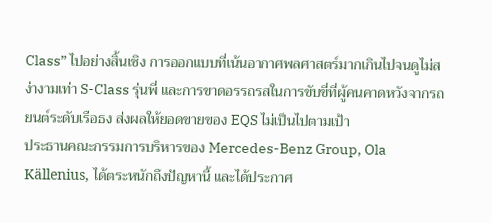Class” ไปอย่างสิ้นเชิง การออกแบบที่เน้นอากาศพลศาสตร์มากเกินไปจนดูไม่สง่างามเท่า S-Class รุ่นพี่ และการขาดอรรถรสในการขับขี่ที่ผู้คนคาดหวังจากรถยนต์ระดับเรือธง ส่งผลให้ยอดขายของ EQS ไม่เป็นไปตามเป้า
ประธานคณะกรรมการบริหารของ Mercedes-Benz Group, Ola Källenius, ได้ตระหนักถึงปัญหานี้ และได้ประกาศ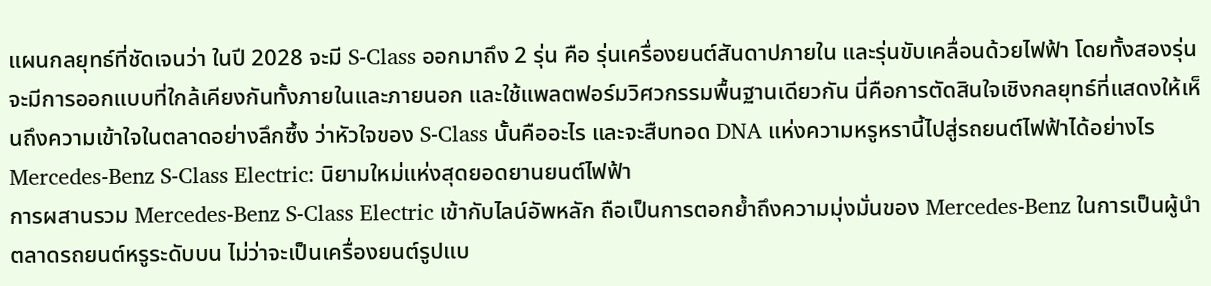แผนกลยุทธ์ที่ชัดเจนว่า ในปี 2028 จะมี S-Class ออกมาถึง 2 รุ่น คือ รุ่นเครื่องยนต์สันดาปภายใน และรุ่นขับเคลื่อนด้วยไฟฟ้า โดยทั้งสองรุ่นจะมีการออกแบบที่ใกล้เคียงกันทั้งภายในและภายนอก และใช้แพลตฟอร์มวิศวกรรมพื้นฐานเดียวกัน นี่คือการตัดสินใจเชิงกลยุทธ์ที่แสดงให้เห็นถึงความเข้าใจในตลาดอย่างลึกซึ้ง ว่าหัวใจของ S-Class นั้นคืออะไร และจะสืบทอด DNA แห่งความหรูหรานี้ไปสู่รถยนต์ไฟฟ้าได้อย่างไร
Mercedes-Benz S-Class Electric: นิยามใหม่แห่งสุดยอดยานยนต์ไฟฟ้า
การผสานรวม Mercedes-Benz S-Class Electric เข้ากับไลน์อัพหลัก ถือเป็นการตอกย้ำถึงความมุ่งมั่นของ Mercedes-Benz ในการเป็นผู้นำตลาดรถยนต์หรูระดับบน ไม่ว่าจะเป็นเครื่องยนต์รูปแบ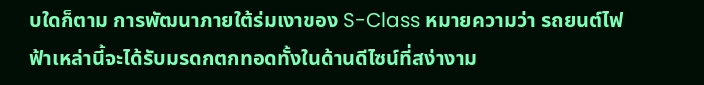บใดก็ตาม การพัฒนาภายใต้ร่มเงาของ S-Class หมายความว่า รถยนต์ไฟฟ้าเหล่านี้จะได้รับมรดกตกทอดทั้งในด้านดีไซน์ที่สง่างาม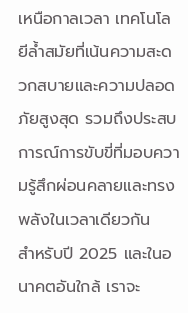เหนือกาลเวลา เทคโนโลยีล้ำสมัยที่เน้นความสะดวกสบายและความปลอดภัยสูงสุด รวมถึงประสบการณ์การขับขี่ที่มอบความรู้สึกผ่อนคลายและทรงพลังในเวลาเดียวกัน
สำหรับปี 2025 และในอนาคตอันใกล้ เราจะ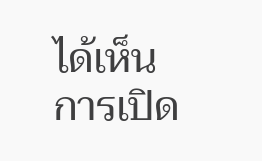ได้เห็นการเปิด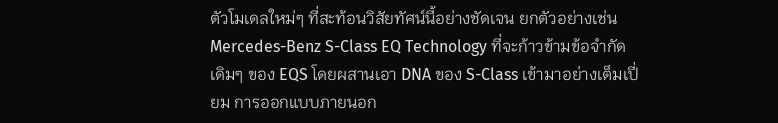ตัวโมเดลใหม่ๆ ที่สะท้อนวิสัยทัศน์นี้อย่างชัดเจน ยกตัวอย่างเช่น Mercedes-Benz S-Class EQ Technology ที่จะก้าวข้ามข้อจำกัดเดิมๆ ของ EQS โดยผสานเอา DNA ของ S-Class เข้ามาอย่างเต็มเปี่ยม การออกแบบภายนอก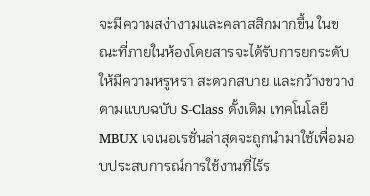จะมีความสง่างามและคลาสสิกมากขึ้น ในขณะที่ภายในห้องโดยสารจะได้รับการยกระดับให้มีความหรูหรา สะดวกสบาย และกว้างขวางตามแบบฉบับ S-Class ดั้งเดิม เทคโนโลยี MBUX เจเนอเรชั่นล่าสุดจะถูกนำมาใช้เพื่อมอบประสบการณ์การใช้งานที่ไร้ร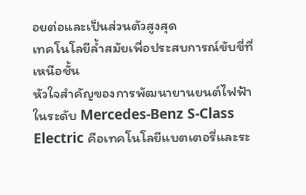อยต่อและเป็นส่วนตัวสูงสุด
เทคโนโลยีล้ำสมัยเพื่อประสบการณ์ขับขี่ที่เหนือชั้น
หัวใจสำคัญของการพัฒนายานยนต์ไฟฟ้าในระดับ Mercedes-Benz S-Class Electric คือเทคโนโลยีแบตเตอรี่และระ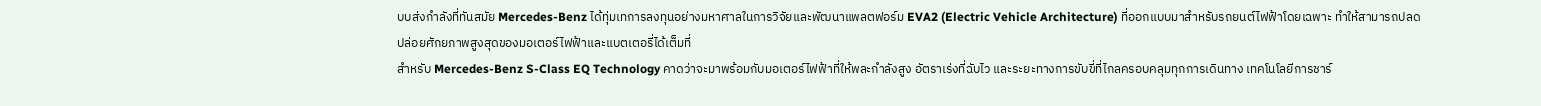บบส่งกำลังที่ทันสมัย Mercedes-Benz ได้ทุ่มเทการลงทุนอย่างมหาศาลในการวิจัยและพัฒนาแพลตฟอร์ม EVA2 (Electric Vehicle Architecture) ที่ออกแบบมาสำหรับรถยนต์ไฟฟ้าโดยเฉพาะ ทำให้สามารถปลดปล่อยศักยภาพสูงสุดของมอเตอร์ไฟฟ้าและแบตเตอรี่ได้เต็มที่
สำหรับ Mercedes-Benz S-Class EQ Technology คาดว่าจะมาพร้อมกับมอเตอร์ไฟฟ้าที่ให้พละกำลังสูง อัตราเร่งที่ฉับไว และระยะทางการขับขี่ที่ไกลครอบคลุมทุกการเดินทาง เทคโนโลยีการชาร์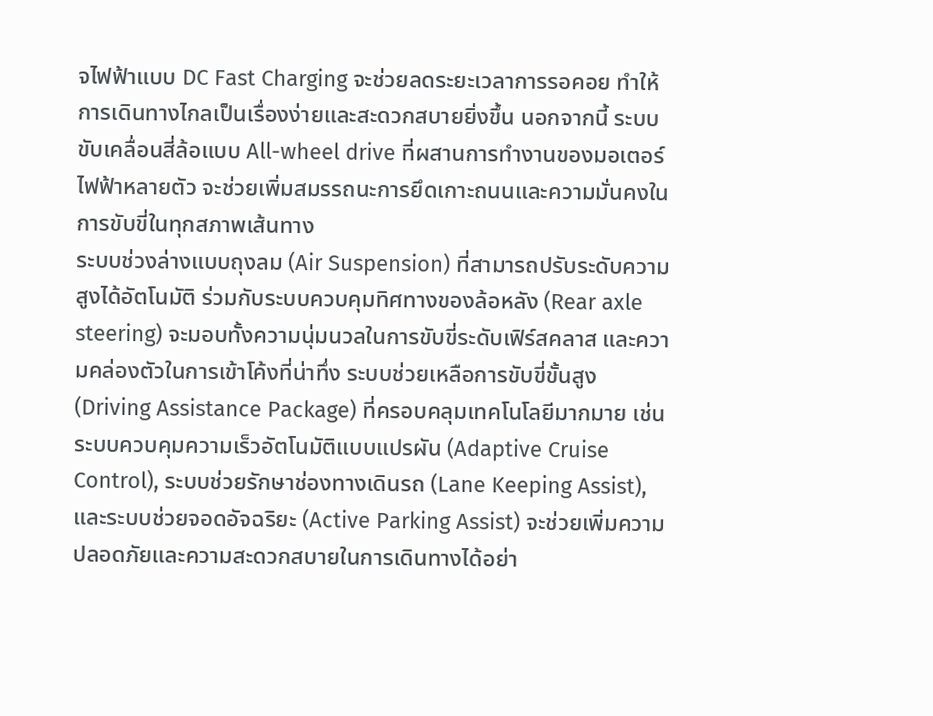จไฟฟ้าแบบ DC Fast Charging จะช่วยลดระยะเวลาการรอคอย ทำให้การเดินทางไกลเป็นเรื่องง่ายและสะดวกสบายยิ่งขึ้น นอกจากนี้ ระบบขับเคลื่อนสี่ล้อแบบ All-wheel drive ที่ผสานการทำงานของมอเตอร์ไฟฟ้าหลายตัว จะช่วยเพิ่มสมรรถนะการยึดเกาะถนนและความมั่นคงในการขับขี่ในทุกสภาพเส้นทาง
ระบบช่วงล่างแบบถุงลม (Air Suspension) ที่สามารถปรับระดับความสูงได้อัตโนมัติ ร่วมกับระบบควบคุมทิศทางของล้อหลัง (Rear axle steering) จะมอบทั้งความนุ่มนวลในการขับขี่ระดับเฟิร์สคลาส และความคล่องตัวในการเข้าโค้งที่น่าทึ่ง ระบบช่วยเหลือการขับขี่ขั้นสูง (Driving Assistance Package) ที่ครอบคลุมเทคโนโลยีมากมาย เช่น ระบบควบคุมความเร็วอัตโนมัติแบบแปรผัน (Adaptive Cruise Control), ระบบช่วยรักษาช่องทางเดินรถ (Lane Keeping Assist), และระบบช่วยจอดอัจฉริยะ (Active Parking Assist) จะช่วยเพิ่มความปลอดภัยและความสะดวกสบายในการเดินทางได้อย่า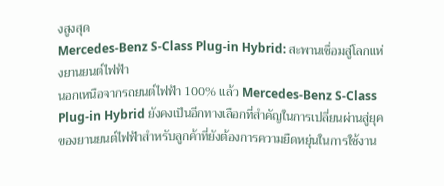งสูงสุด
Mercedes-Benz S-Class Plug-in Hybrid: สะพานเชื่อมสู่โลกแห่งยานยนต์ไฟฟ้า
นอกเหนือจากรถยนต์ไฟฟ้า 100% แล้ว Mercedes-Benz S-Class Plug-in Hybrid ยังคงเป็นอีกทางเลือกที่สำคัญในการเปลี่ยนผ่านสู่ยุคของยานยนต์ไฟฟ้าสำหรับลูกค้าที่ยังต้องการความยืดหยุ่นในการใช้งาน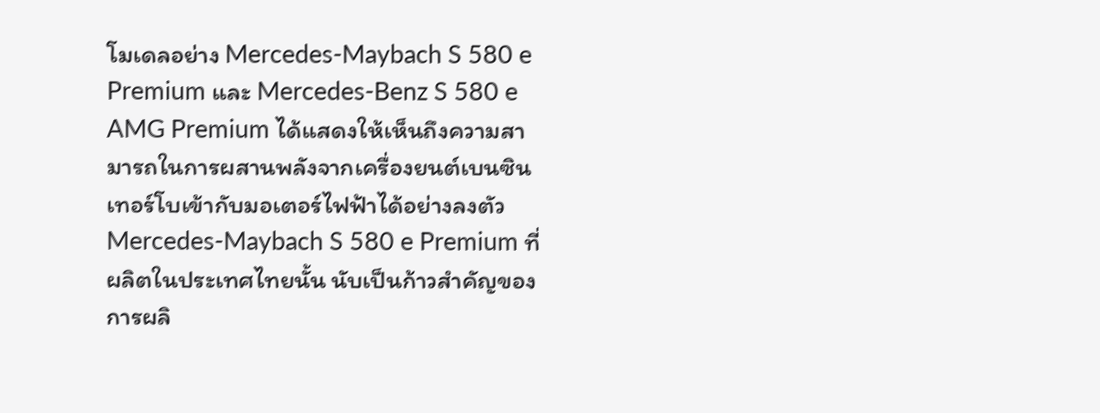โมเดลอย่าง Mercedes-Maybach S 580 e Premium และ Mercedes-Benz S 580 e AMG Premium ได้แสดงให้เห็นถึงความสามารถในการผสานพลังจากเครื่องยนต์เบนซินเทอร์โบเข้ากับมอเตอร์ไฟฟ้าได้อย่างลงตัว
Mercedes-Maybach S 580 e Premium ที่ผลิตในประเทศไทยนั้น นับเป็นก้าวสำคัญของการผลิ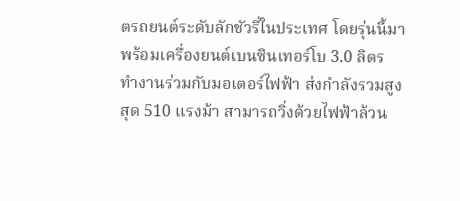ตรถยนต์ระดับลักชัวรี่ในประเทศ โดยรุ่นนี้มาพร้อมเครื่องยนต์เบนซินเทอร์โบ 3.0 ลิตร ทำงานร่วมกับมอเตอร์ไฟฟ้า ส่งกำลังรวมสูงสุด 510 แรงม้า สามารถวิ่งด้วยไฟฟ้าล้วน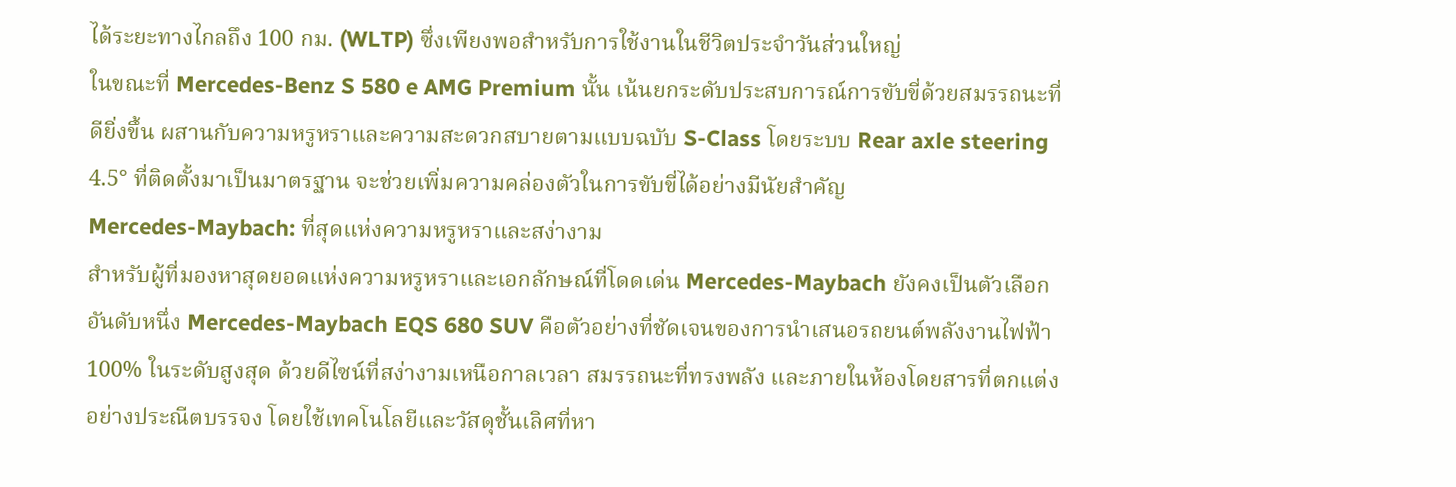ได้ระยะทางไกลถึง 100 กม. (WLTP) ซึ่งเพียงพอสำหรับการใช้งานในชีวิตประจำวันส่วนใหญ่
ในขณะที่ Mercedes-Benz S 580 e AMG Premium นั้น เน้นยกระดับประสบการณ์การขับขี่ด้วยสมรรถนะที่ดียิ่งขึ้น ผสานกับความหรูหราและความสะดวกสบายตามแบบฉบับ S-Class โดยระบบ Rear axle steering 4.5° ที่ติดตั้งมาเป็นมาตรฐาน จะช่วยเพิ่มความคล่องตัวในการขับขี่ได้อย่างมีนัยสำคัญ
Mercedes-Maybach: ที่สุดแห่งความหรูหราและสง่างาม
สำหรับผู้ที่มองหาสุดยอดแห่งความหรูหราและเอกลักษณ์ที่โดดเด่น Mercedes-Maybach ยังคงเป็นตัวเลือกอันดับหนึ่ง Mercedes-Maybach EQS 680 SUV คือตัวอย่างที่ชัดเจนของการนำเสนอรถยนต์พลังงานไฟฟ้า 100% ในระดับสูงสุด ด้วยดีไซน์ที่สง่างามเหนือกาลเวลา สมรรถนะที่ทรงพลัง และภายในห้องโดยสารที่ตกแต่งอย่างประณีตบรรจง โดยใช้เทคโนโลยีและวัสดุชั้นเลิศที่หา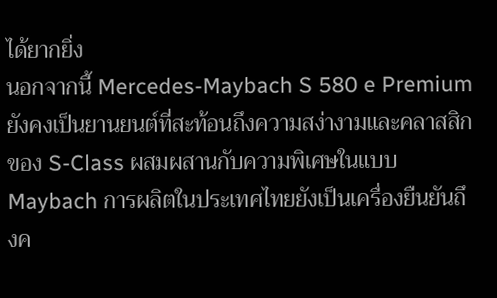ได้ยากยิ่ง
นอกจากนี้ Mercedes-Maybach S 580 e Premium ยังคงเป็นยานยนต์ที่สะท้อนถึงความสง่างามและคลาสสิกของ S-Class ผสมผสานกับความพิเศษในแบบ Maybach การผลิตในประเทศไทยยังเป็นเครื่องยืนยันถึงค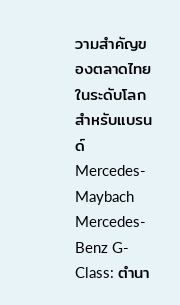วามสำคัญของตลาดไทยในระดับโลกสำหรับแบรนด์ Mercedes-Maybach
Mercedes-Benz G-Class: ตำนา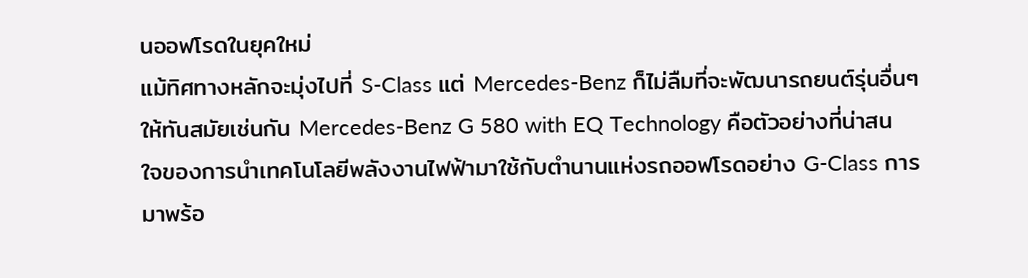นออฟโรดในยุคใหม่
แม้ทิศทางหลักจะมุ่งไปที่ S-Class แต่ Mercedes-Benz ก็ไม่ลืมที่จะพัฒนารถยนต์รุ่นอื่นๆ ให้ทันสมัยเช่นกัน Mercedes-Benz G 580 with EQ Technology คือตัวอย่างที่น่าสนใจของการนำเทคโนโลยีพลังงานไฟฟ้ามาใช้กับตำนานแห่งรถออฟโรดอย่าง G-Class การมาพร้อ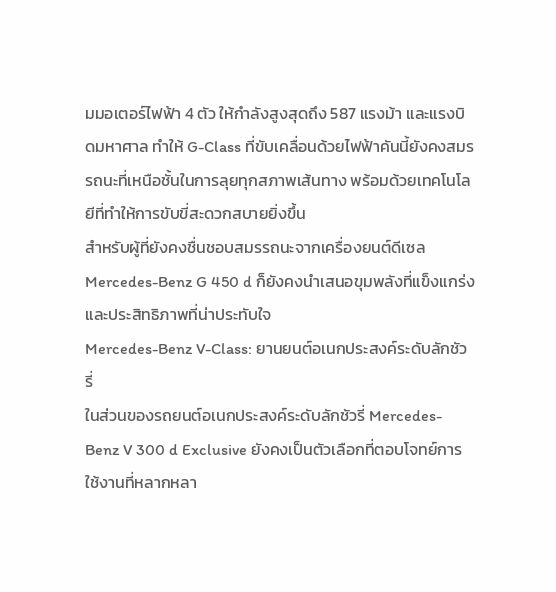มมอเตอร์ไฟฟ้า 4 ตัว ให้กำลังสูงสุดถึง 587 แรงม้า และแรงบิดมหาศาล ทำให้ G-Class ที่ขับเคลื่อนด้วยไฟฟ้าคันนี้ยังคงสมรรถนะที่เหนือชั้นในการลุยทุกสภาพเส้นทาง พร้อมด้วยเทคโนโลยีที่ทำให้การขับขี่สะดวกสบายยิ่งขึ้น
สำหรับผู้ที่ยังคงชื่นชอบสมรรถนะจากเครื่องยนต์ดีเซล Mercedes-Benz G 450 d ก็ยังคงนำเสนอขุมพลังที่แข็งแกร่งและประสิทธิภาพที่น่าประทับใจ
Mercedes-Benz V-Class: ยานยนต์อเนกประสงค์ระดับลักชัวรี่
ในส่วนของรถยนต์อเนกประสงค์ระดับลักชัวรี่ Mercedes-Benz V 300 d Exclusive ยังคงเป็นตัวเลือกที่ตอบโจทย์การใช้งานที่หลากหลา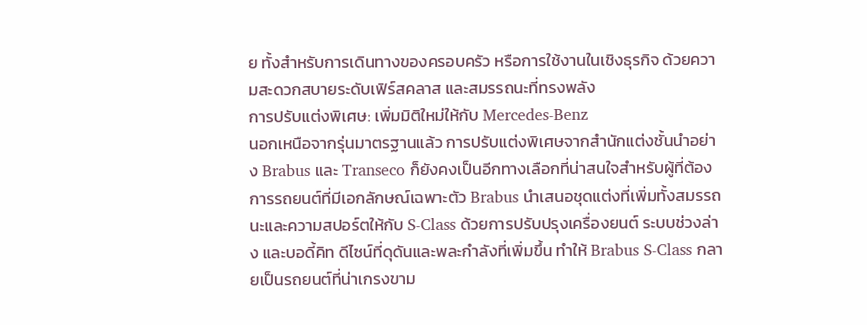ย ทั้งสำหรับการเดินทางของครอบครัว หรือการใช้งานในเชิงธุรกิจ ด้วยความสะดวกสบายระดับเฟิร์สคลาส และสมรรถนะที่ทรงพลัง
การปรับแต่งพิเศษ: เพิ่มมิติใหม่ให้กับ Mercedes-Benz
นอกเหนือจากรุ่นมาตรฐานแล้ว การปรับแต่งพิเศษจากสำนักแต่งชั้นนำอย่าง Brabus และ Transeco ก็ยังคงเป็นอีกทางเลือกที่น่าสนใจสำหรับผู้ที่ต้องการรถยนต์ที่มีเอกลักษณ์เฉพาะตัว Brabus นำเสนอชุดแต่งที่เพิ่มทั้งสมรรถนะและความสปอร์ตให้กับ S-Class ด้วยการปรับปรุงเครื่องยนต์ ระบบช่วงล่าง และบอดี้คิท ดีไซน์ที่ดุดันและพละกำลังที่เพิ่มขึ้น ทำให้ Brabus S-Class กลายเป็นรถยนต์ที่น่าเกรงขาม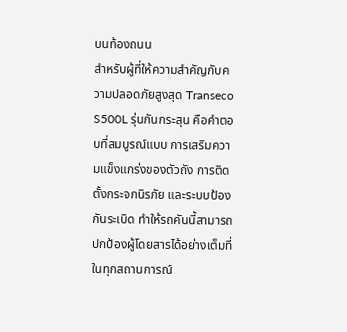บนท้องถนน
สำหรับผู้ที่ให้ความสำคัญกับความปลอดภัยสูงสุด Transeco S500L รุ่นกันกระสุน คือคำตอบที่สมบูรณ์แบบ การเสริมความแข็งแกร่งของตัวถัง การติดตั้งกระจกนิรภัย และระบบป้องกันระเบิด ทำให้รถคันนี้สามารถปกป้องผู้โดยสารได้อย่างเต็มที่ในทุกสถานการณ์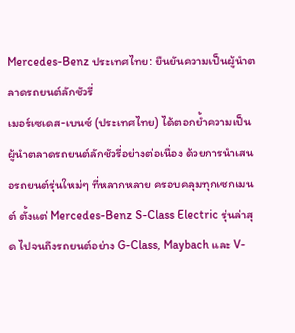Mercedes-Benz ประเทศไทย: ยืนยันความเป็นผู้นำตลาดรถยนต์ลักชัวรี่
เมอร์เซเดส-เบนซ์ (ประเทศไทย) ได้ตอกย้ำความเป็นผู้นำตลาดรถยนต์ลักชัวรี่อย่างต่อเนื่อง ด้วยการนำเสนอรถยนต์รุ่นใหม่ๆ ที่หลากหลาย ครอบคลุมทุกเซกเมนต์ ตั้งแต่ Mercedes-Benz S-Class Electric รุ่นล่าสุด ไปจนถึงรถยนต์อย่าง G-Class, Maybach และ V-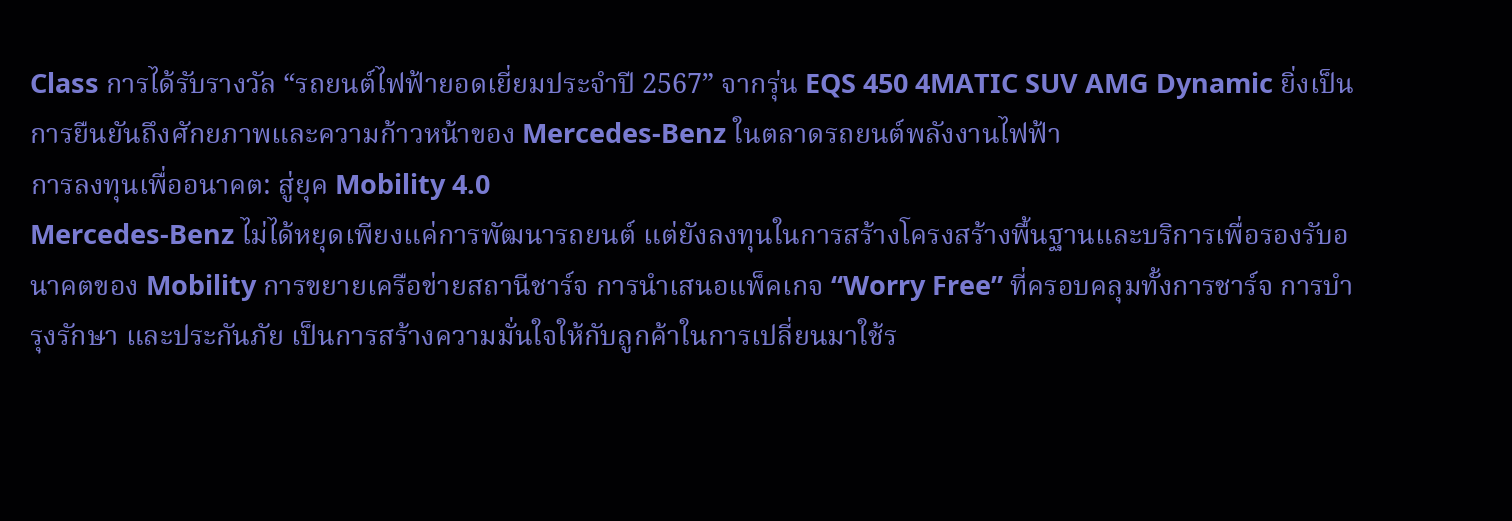Class การได้รับรางวัล “รถยนต์ไฟฟ้ายอดเยี่ยมประจำปี 2567” จากรุ่น EQS 450 4MATIC SUV AMG Dynamic ยิ่งเป็นการยืนยันถึงศักยภาพและความก้าวหน้าของ Mercedes-Benz ในตลาดรถยนต์พลังงานไฟฟ้า
การลงทุนเพื่ออนาคต: สู่ยุค Mobility 4.0
Mercedes-Benz ไม่ได้หยุดเพียงแค่การพัฒนารถยนต์ แต่ยังลงทุนในการสร้างโครงสร้างพื้นฐานและบริการเพื่อรองรับอนาคตของ Mobility การขยายเครือข่ายสถานีชาร์จ การนำเสนอแพ็คเกจ “Worry Free” ที่ครอบคลุมทั้งการชาร์จ การบำรุงรักษา และประกันภัย เป็นการสร้างความมั่นใจให้กับลูกค้าในการเปลี่ยนมาใช้ร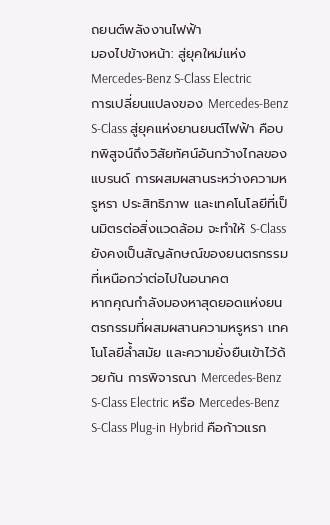ถยนต์พลังงานไฟฟ้า
มองไปข้างหน้า: สู่ยุคใหม่แห่ง Mercedes-Benz S-Class Electric
การเปลี่ยนแปลงของ Mercedes-Benz S-Class สู่ยุคแห่งยานยนต์ไฟฟ้า คือบทพิสูจน์ถึงวิสัยทัศน์อันกว้างไกลของแบรนด์ การผสมผสานระหว่างความหรูหรา ประสิทธิภาพ และเทคโนโลยีที่เป็นมิตรต่อสิ่งแวดล้อม จะทำให้ S-Class ยังคงเป็นสัญลักษณ์ของยนตรกรรมที่เหนือกว่าต่อไปในอนาคต
หากคุณกำลังมองหาสุดยอดแห่งยนตรกรรมที่ผสมผสานความหรูหรา เทคโนโลยีล้ำสมัย และความยั่งยืนเข้าไว้ด้วยกัน การพิจารณา Mercedes-Benz S-Class Electric หรือ Mercedes-Benz S-Class Plug-in Hybrid คือก้าวแรก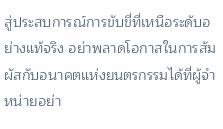สู่ประสบการณ์การขับขี่ที่เหนือระดับอย่างแท้จริง อย่าพลาดโอกาสในการสัมผัสกับอนาคตแห่งยนตรกรรมได้ที่ผู้จำหน่ายอย่า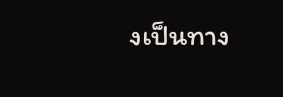งเป็นทาง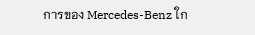การของ Mercedes-Benz ใก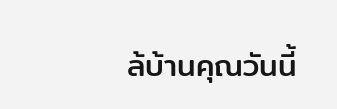ล้บ้านคุณวันนี้